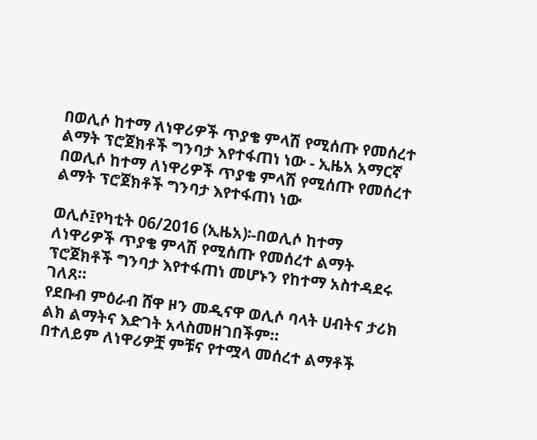በወሊሶ ከተማ ለነዋሪዎች ጥያቄ ምላሽ የሚሰጡ የመሰረተ ልማት ፕሮጀክቶች ግንባታ እየተፋጠነ ነው - ኢዜአ አማርኛ
በወሊሶ ከተማ ለነዋሪዎች ጥያቄ ምላሽ የሚሰጡ የመሰረተ ልማት ፕሮጀክቶች ግንባታ እየተፋጠነ ነው

ወሊሶ፤የካቲት 06/2016 (ኢዜአ)፡-በወሊሶ ከተማ ለነዋሪዎች ጥያቄ ምላሽ የሚሰጡ የመሰረተ ልማት ፕሮጀክቶች ግንባታ እየተፋጠነ መሆኑን የከተማ አስተዳደሩ ገለጸ።
የደቡብ ምዕራብ ሸዋ ዞን መዲናዋ ወሊሶ ባላት ሀብትና ታሪክ ልክ ልማትና እድገት አላስመዘገበችም።
በተለይም ለነዋሪዎቿ ምቹና የተሟላ መሰረተ ልማቶች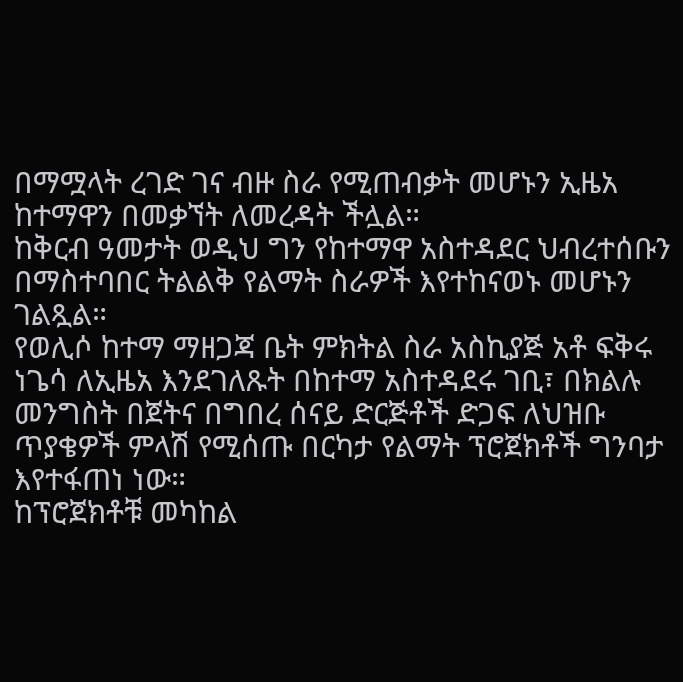በማሟላት ረገድ ገና ብዙ ስራ የሚጠብቃት መሆኑን ኢዜአ ከተማዋን በመቃኘት ለመረዳት ችሏል።
ከቅርብ ዓመታት ወዲህ ግን የከተማዋ አስተዳደር ህብረተሰቡን በማስተባበር ትልልቅ የልማት ስራዎች እየተከናወኑ መሆኑን ገልጿል።
የወሊሶ ከተማ ማዘጋጃ ቤት ምክትል ስራ አስኪያጅ አቶ ፍቅሩ ነጌሳ ለኢዜአ እንደገለጹት በከተማ አስተዳደሩ ገቢ፣ በክልሉ መንግስት በጀትና በግበረ ሰናይ ድርጅቶች ድጋፍ ለህዝቡ ጥያቄዎች ምላሽ የሚሰጡ በርካታ የልማት ፕሮጀክቶች ግንባታ እየተፋጠነ ነው።
ከፕሮጀክቶቹ መካከል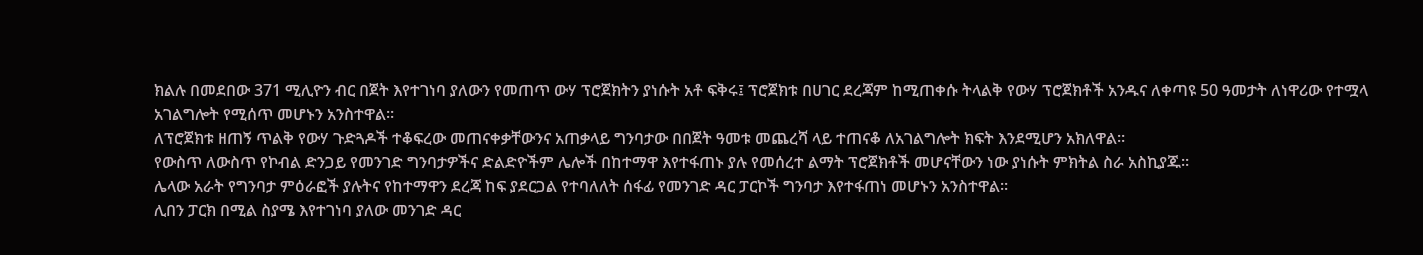ክልሉ በመደበው 371 ሚሊዮን ብር በጀት እየተገነባ ያለውን የመጠጥ ውሃ ፕሮጀክትን ያነሱት አቶ ፍቅሩ፤ ፕሮጀክቱ በሀገር ደረጃም ከሚጠቀሱ ትላልቅ የውሃ ፕሮጀክቶች አንዱና ለቀጣዩ 50 ዓመታት ለነዋሪው የተሟላ አገልግሎት የሚሰጥ መሆኑን አንስተዋል።
ለፕሮጀክቱ ዘጠኝ ጥልቅ የውሃ ጉድጓዶች ተቆፍረው መጠናቀቃቸውንና አጠቃላይ ግንባታው በበጀት ዓመቱ መጨረሻ ላይ ተጠናቆ ለአገልግሎት ክፍት እንደሚሆን አክለዋል።
የውስጥ ለውስጥ የኮብል ድንጋይ የመንገድ ግንባታዎችና ድልድዮችም ሌሎች በከተማዋ እየተፋጠኑ ያሉ የመሰረተ ልማት ፕሮጀክቶች መሆናቸውን ነው ያነሱት ምክትል ስራ አስኪያጁ።
ሌላው አራት የግንባታ ምዕራፎች ያሉትና የከተማዋን ደረጃ ከፍ ያደርጋል የተባለለት ሰፋፊ የመንገድ ዳር ፓርኮች ግንባታ እየተፋጠነ መሆኑን አንስተዋል።
ሊበን ፓርክ በሚል ስያሜ እየተገነባ ያለው መንገድ ዳር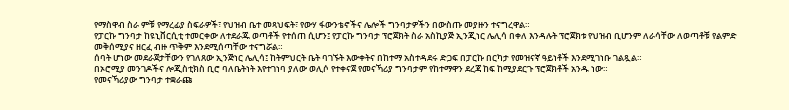የማስዋብ ስራ ምቹ የማረፊያ ስፍራዎች፣ የህዝብ ቤተ መጻህፍት፣ የውሃ ፋውንቴኖችና ሌሎች ግንባታዎችን በውስጡ መያዙን ተናግረዋል።
የፓርኩ ግንባታ ከዩኒቨርሲቲ ተመርቀው ለተደራጁ ወጣቶች የተሰጠ ሲሆን፤ የፓርኩ ግንባታ ፕሮጀክት ስራ አስኪያጅ ኢንጂነር ሌሊሳ በቀለ እንዳሉት ፕሮጀክቱ የህዝብ ቢሆንም ለራሳቸው ለወጣቶቹ የልምድ መቅሰሚያና ዘርፈ ብዙ ጥቅም እንደሚሰጣቸው ተናግሯል።
ሰባት ሆነው መደራጀታቸውን የገለጸው ኢንጅነር ሌሊሳ፤ ከትምህርት ቤት ባገኙት እውቀትና በከተማ አስተዳደሩ ድጋፍ በፓርኩ በርካታ የመዝናኛ ዓይነቶች እንደሚገነቡ ገልጿል።
በኦሮሚያ መንገዶችና ሎጂስቲክስ ቢሮ ባለቤትነት እየተገነባ ያለው ወሊሶ የተቀናጀ የመናኻሪያ ግንባታም የከተማዋን ደረጃ ከፍ ከሚያደርጉ ፕሮጀክቶች አንዱ ነው።
የመናኻሪያው ግንባታ ተቋራጩ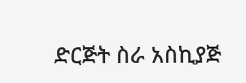ድርጅት ስራ አስኪያጅ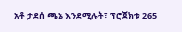አቶ ታደሰ ጫኔ እንደሚሉት፣ ፕሮጀክቱ 265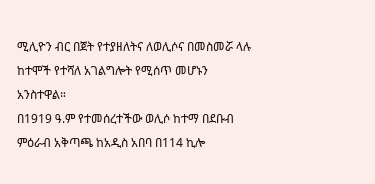ሚሊዮን ብር በጀት የተያዘለትና ለወሊሶና በመስመሯ ላሉ ከተሞች የተሻለ አገልግሎት የሚሰጥ መሆኑን አንስተዋል።
በ1919 ዓ.ም የተመሰረተችው ወሊሶ ከተማ በደቡብ ምዕራብ አቅጣጫ ከአዲስ አበባ በ114 ኪሎ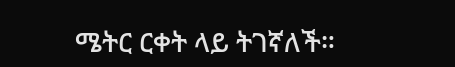ሜትር ርቀት ላይ ትገኛለች።